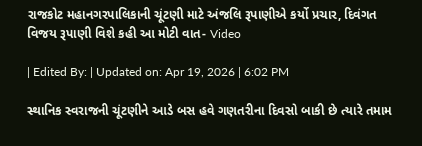રાજકોટ મહાનગરપાલિકાની ચૂંટણી માટે અંજલિ રૂપાણીએ કર્યો પ્રચાર, દિવંગત વિજય રૂપાણી વિશે કહી આ મોટી વાત- Video

| Edited By: | Updated on: Apr 19, 2026 | 6:02 PM

સ્થાનિક સ્વરાજની ચૂંટણીને આડે બસ હવે ગણતરીના દિવસો બાકી છે ત્યારે તમામ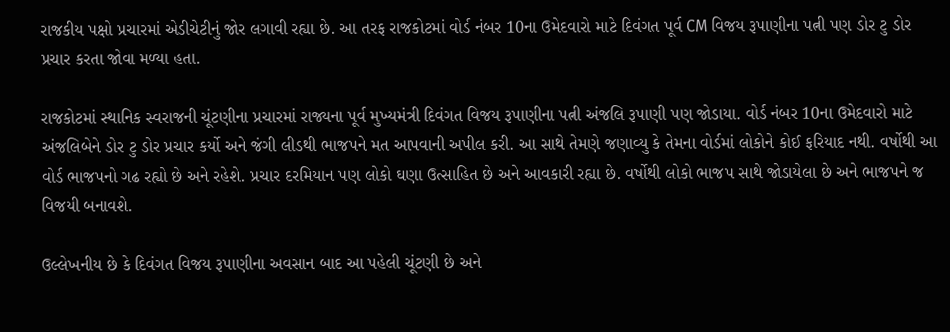રાજકીય પક્ષો પ્રચારમાં એડીચેટીનું જોર લગાવી રહ્યા છે. આ તરફ રાજકોટમાં વોર્ડ નંબર 10ના ઉમેદવારો માટે દિવંગત પૂર્વ CM વિજય રૂપાણીના પત્ની પણ ડોર ટુ ડોર પ્રચાર કરતા જોવા મળ્યા હતા.

રાજકોટમાં સ્થાનિક સ્વરાજની ચૂંટણીના પ્રચારમાં રાજ્યના પૂર્વ મુખ્યમંત્રી દિવંગત વિજય રૂપાણીના પત્ની અંજલિ રૂપાણી પણ જોડાયા. વોર્ડ નંબર 10ના ઉમેદવારો માટે અંજલિબેને ડોર ટુ ડોર પ્રચાર કર્યો અને જંગી લીડથી ભાજપને મત આપવાની અપીલ કરી. આ સાથે તેમણે જણાવ્યુ કે તેમના વોર્ડમાં લોકોને કોઈ ફરિયાદ નથી. વર્ષોથી આ વોર્ડ ભાજપનો ગઢ રહ્યો છે અને રહેશે. પ્રચાર દરમિયાન પણ લોકો ઘણા ઉત્સાહિત છે અને આવકારી રહ્યા છે. વર્ષોથી લોકો ભાજપ સાથે જોડાયેલા છે અને ભાજપને જ વિજયી બનાવશે.

ઉલ્લેખનીય છે કે દિવંગત વિજય રૂપાણીના અવસાન બાદ આ પહેલી ચૂંટણી છે અને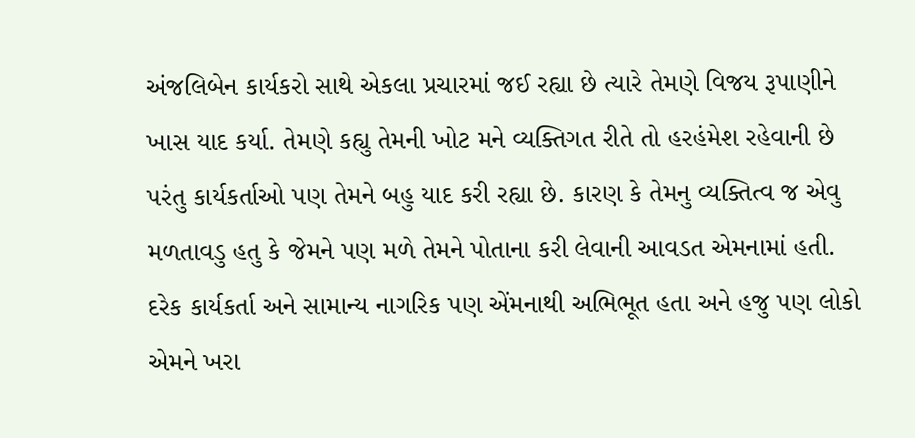અંજલિબેન કાર્યકરો સાથે એકલા પ્રચારમાં જઈ રહ્યા છે ત્યારે તેમણે વિજય રૂપાણીને ખાસ યાદ કર્યા. તેમણે કહ્યુ તેમની ખોટ મને વ્યક્તિગત રીતે તો હરહંમેશ રહેવાની છે પરંતુ કાર્યકર્તાઓ પણ તેમને બહુ યાદ કરી રહ્યા છે. કારણ કે તેમનુ વ્યક્તિત્વ જ એવુ મળતાવડુ હતુ કે જેમને પણ મળે તેમને પોતાના કરી લેવાની આવડત એમનામાં હતી. દરેક કાર્યકર્તા અને સામાન્ય નાગરિક પણ એંમનાથી અભિભૂત હતા અને હજુ પણ લોકો એમને ખરા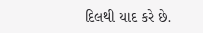દિલથી યાદ કરે છે.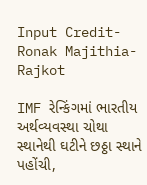Input Credit- Ronak Majithia- Rajkot

IMF રેન્કિંગમાં ભારતીય અર્થવ્યવસ્થા ચોથા સ્થાનેથી ઘટીને છઠ્ઠા સ્થાને પહોંચી,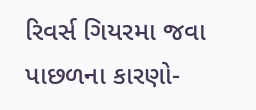રિવર્સ ગિયરમા જવા પાછળના કારણો-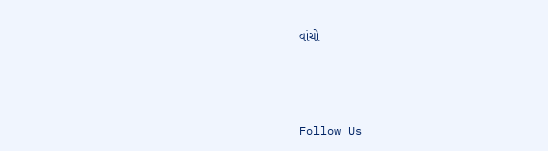વાંચો



Follow Us